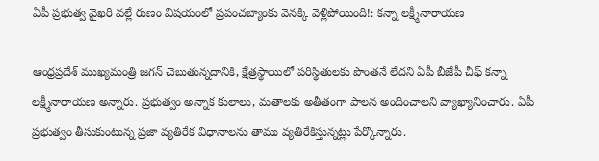ఏపీ ప్రభుత్వ వైఖరి వల్లే రుణం విషయంలో ప్రపంచబ్యాంకు వెనక్కి వెళ్లిపోయింది!: కన్నా లక్ష్మీనారాయణ

ఆంధ్రప్రదేశ్ ముఖ్యమంత్రి జగన్ చెబుతున్నదానికి, క్షేత్రస్థాయిలో పరిస్థితులకు పొంతనే లేదని ఏపీ బీజేపీ చీఫ్ కన్నా లక్ష్మీనారాయణ అన్నారు. ప్రభుత్వం అన్నాక కులాలు, మతాలకు అతీతంగా పాలన అందించాలని వ్యాఖ్యానించారు. ఏపీ ప్రభుత్వం తీసుకుంటున్న ప్రజా వ్యతిరేక విధానాలను తాము వ్యతిరేకిస్తున్నట్లు పేర్కొన్నారు.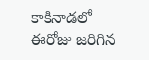కాకినాడలో ఈరోజు జరిగిన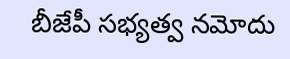బీజేపీ సభ్యత్వ నమోదు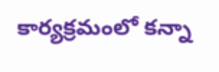కార్యక్రమంలో కన్నా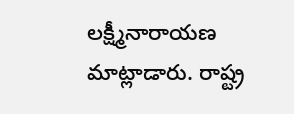లక్ష్మీనారాయణ మాట్లాడారు. రాష్ట్ర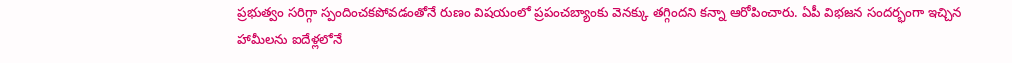ప్రభుత్వం సరిగ్గా స్పందించకపోవడంతోనే రుణం విషయంలో ప్రపంచబ్యాంకు వెనక్కు తగ్గిందని కన్నా ఆరోపించారు. ఏపీ విభజన సందర్భంగా ఇచ్చిన హామీలను ఐదేళ్లలోనే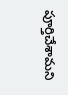పూర్తిచేశామని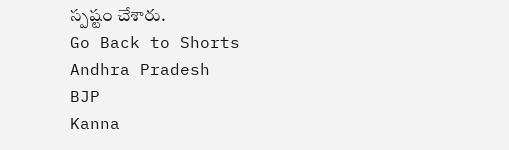స్పష్టం చేశారు.
Go Back to Shorts
Andhra Pradesh
BJP
Kanna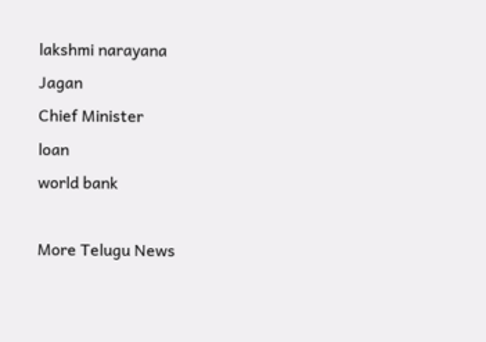lakshmi narayana
Jagan
Chief Minister
loan
world bank

More Telugu News